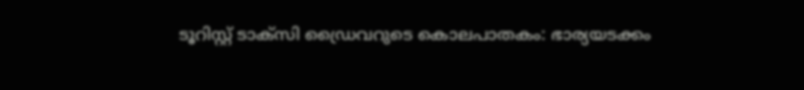ടൂറിസ്റ്റ് ടാക്സി ഡ്രൈവറുടെ കൊലപാതകം: ഭാര്യയടക്കം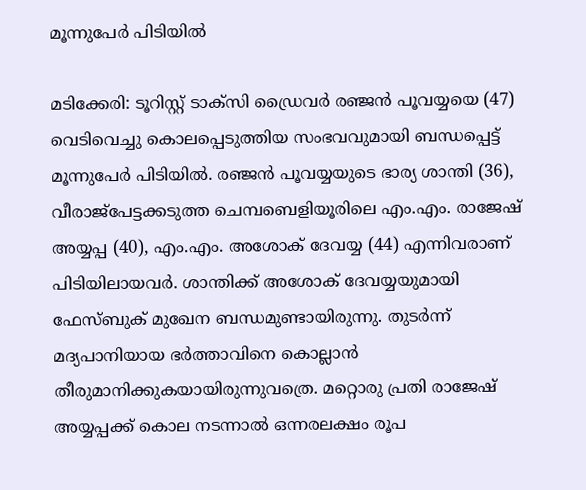മൂന്നുപേർ പിടിയിൽ

മടിക്കേരി: ടൂറിസ്റ്റ് ടാക്സി ഡ്രൈവർ രഞ്ജൻ പൂവയ്യയെ (47) വെടിവെച്ചു കൊലപ്പെടുത്തിയ സംഭവവുമായി ബന്ധപ്പെട്ട് മൂന്നുപേർ പിടിയിൽ. രഞ്ജൻ പൂവയ്യയുടെ ഭാര്യ ശാന്തി (36), വീരാജ്പേട്ടക്കടുത്ത ചെമ്പബെളിയൂരിലെ എം.എം. രാജേഷ് അയ്യപ്പ (40), എം.എം. അശോക് ദേവയ്യ (44) എന്നിവരാണ് പിടിയിലായവർ. ശാന്തിക്ക് അശോക് ദേവയ്യയുമായി ഫേസ്ബുക് മുഖേന ബന്ധമുണ്ടായിരുന്നു. തുടർന്ന് മദ്യപാനിയായ ഭർത്താവിനെ കൊല്ലാൻ തീരുമാനിക്കുകയായിരുന്നുവത്രെ. മറ്റൊരു പ്രതി രാജേഷ് അയ്യപ്പക്ക് കൊല നടന്നാൽ ഒന്നരലക്ഷം രൂപ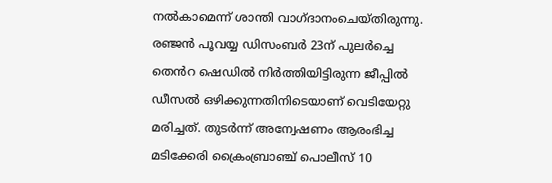നൽകാമെന്ന് ശാന്തി വാഗ്ദാനംചെയ്തിരുന്നു. രഞ്ജൻ പൂവയ്യ ഡിസംബർ 23ന് പുലർച്ചെ തെൻറ ഷെഡിൽ നിർത്തിയിട്ടിരുന്ന ജീപ്പിൽ ഡീസൽ ഒഴിക്കുന്നതിനിടെയാണ് വെടിയേറ്റു മരിച്ചത്. തുടർന്ന് അന്വേഷണം ആരംഭിച്ച മടിക്കേരി ക്രൈംബ്രാഞ്ച് പൊലീസ് 10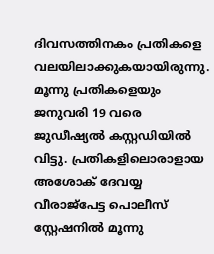ദിവസത്തിനകം പ്രതികളെ വലയിലാക്കുകയായിരുന്നു. മൂന്നു പ്രതികളെയും ജനുവരി 19 വരെ ജുഡീഷ്യൽ കസ്റ്റഡിയിൽ വിട്ടു. പ്രതികളിലൊരാളായ അശോക് ദേവയ്യ വീരാജ്പേട്ട പൊലീസ് സ്റ്റേഷനിൽ മൂന്നു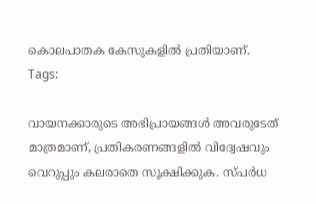കൊലപാതക കേസുകളിൽ പ്രതിയാണ്.
Tags:

വായനക്കാരുടെ അഭിപ്രായങ്ങള്‍ അവരുടേത് മാത്രമാണ്, പ്രതികരണങ്ങളിൽ വിദ്വേഷവും വെറുപ്പും കലരാതെ സൂക്ഷിക്കുക. സ്പർധ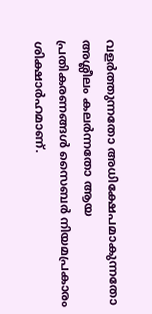വളർത്തുന്നതോ അധിക്ഷേപമാകുന്നതോ അശ്ലീലം കലർന്നതോ ആയ പ്രതികരണങ്ങൾ സൈബർ നിയമപ്രകാരം ശിക്ഷാർഹമാണ്.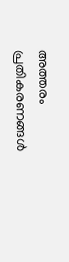അത്തരം പ്രതികരണങ്ങൾ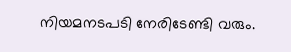നിയമനടപടി നേരിടേണ്ടി വരും.